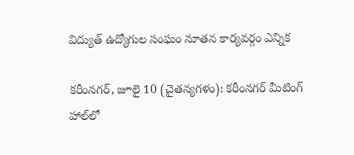విద్యుత్ ఉద్యోగుల సంఘం నూతన కార్యవర్గం ఎన్నిక

కరీంనగర్, జూలై 10 (చైతన్యగళం): కరీంనగర్ మీటింగ్ హాల్‌లో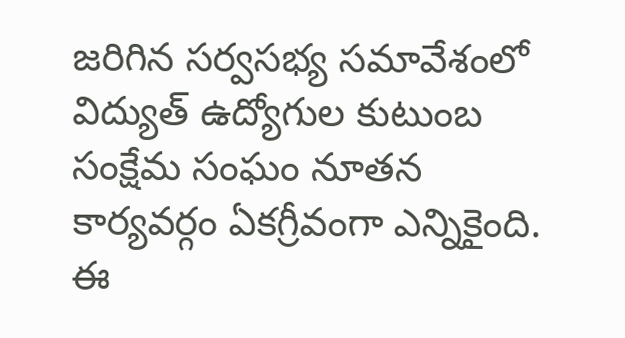జరిగిన సర్వసభ్య సమావేశంలో విద్యుత్ ఉద్యోగుల కుటుంబ సంక్షేమ సంఘం నూతన కార్యవర్గం ఏకగ్రీవంగా ఎన్నికైంది. ఈ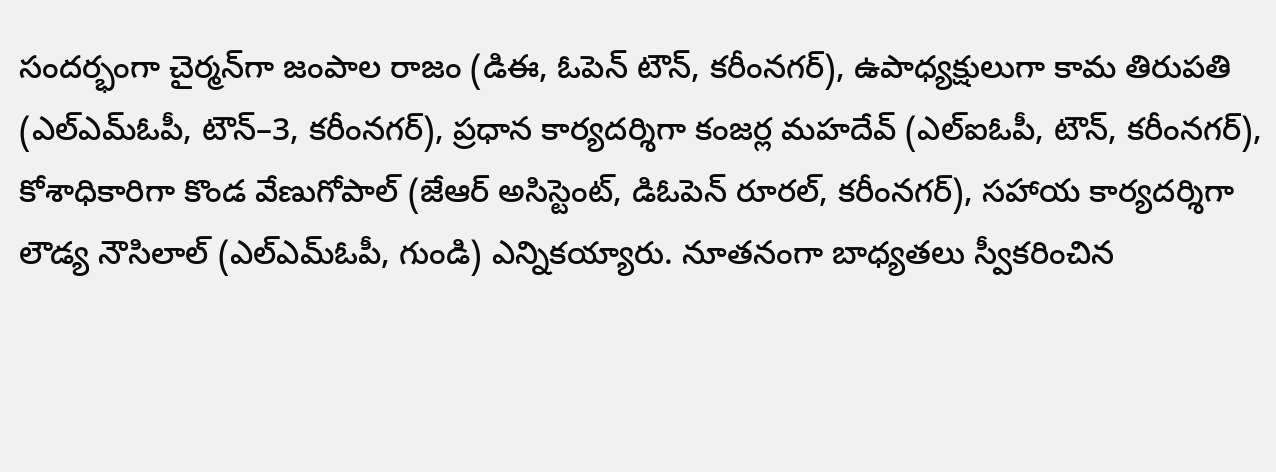సందర్భంగా చైర్మన్‌గా జంపాల రాజం (డిఈ, ఓపెన్ టౌన్, కరీంనగర్), ఉపాధ్యక్షులుగా కామ తిరుపతి (ఎల్‌ఎమ్‌ఓపీ, టౌన్–3, కరీంనగర్), ప్రధాన కార్యదర్శిగా కంజర్ల మహదేవ్ (ఎల్‌ఐఓపీ, టౌన్, కరీంనగర్), కోశాధికారిగా కొండ వేణుగోపాల్ (జేఆర్ అసిస్టెంట్, డిఓపెన్ రూరల్, కరీంనగర్), సహాయ కార్యదర్శిగా లౌడ్య నౌసిలాల్ (ఎల్‌ఎమ్‌ఓపీ, గుండి) ఎన్నికయ్యారు. నూతనంగా బాధ్యతలు స్వీకరించిన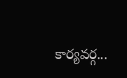కార్యవర్గ...